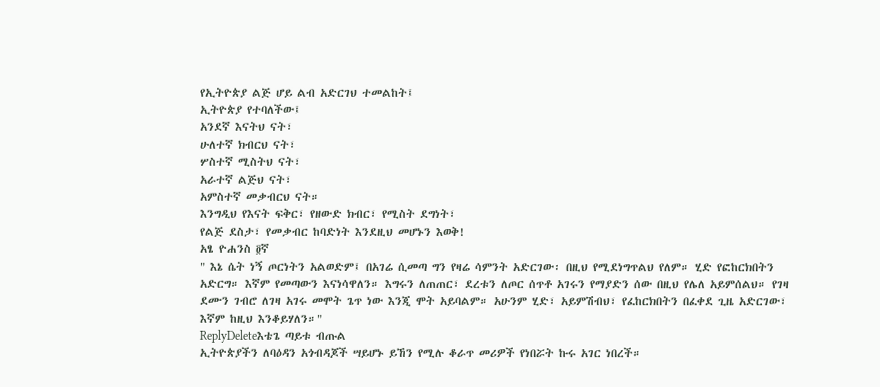የኢትዮጵያ ልጅ ሆይ ልብ አድርገህ ተመልከት፤
ኢትዮጵያ የተባለችው፤
አንደኛ እናትህ ናት፣
ሁለተኛ ክብርህ ናት፣
ሦስተኛ ሚስትህ ናት፣
አራተኛ ልጅህ ናት፣
አምስተኛ መቃብርህ ናት።
እንግዲህ የእናት ፍቅር፣ የዘውድ ክብር፣ የሚስት ደግነት፣
የልጅ ደስታ፣ የመቃብር ከባድነት እንደዚህ መሆኑን እወቅ!
አፄ ዮሐንስ ፬ኛ
" እኔ ሴት ነኝ ጦርነትን አልወድም፤ በአገሬ ሲመጣ ግን የዛሬ ሳምንት አድርገው፡ በዚህ የሚደነግጥልህ የለም። ሂድ የፎከርክበትን አድርግ። እኛም የመጣውን እናነሳዋለን። እግሩን ለጠጠር፣ ደረቱን ለጦር ሰጥቶ አገሩን የማያድን ሰው በዚህ የሌለ አይምሰልህ። የገዛ ደሙን ገብሮ ለገዛ አገሩ መሞት ጌጥ ነው እንጂ ሞት አይባልም። አሁንም ሂድ፣ አይምሽብህ፣ የፈከርክበትን በፈቀደ ጊዜ አድርገው፣ እኛም ከዚህ እንቆይሃለን።"
ReplyDeleteእቴጌ ጣይቱ ብጡል
ኢትዮጵያችን ለባዕዳን አጎብዳጆች ሣይሆኑ ይኸን የሚሉ ቆራጥ መሪዎች የነበሯት ኩሩ አገር ነበረች።